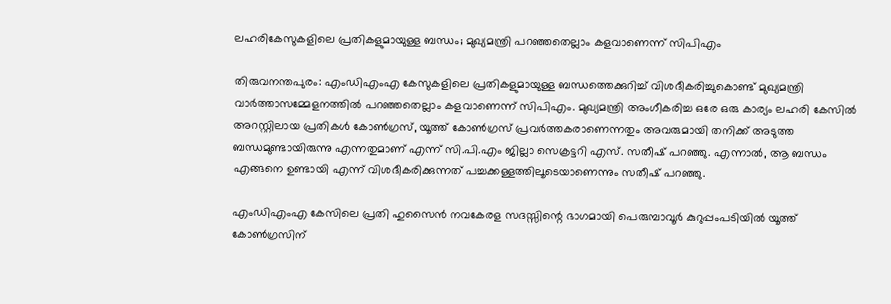ലഹരികേസുകളിലെ പ്രതികളുമായുള്ള ബന്ധം; മുഖ്യമന്ത്രി പറഞ്ഞതെല്ലാം കളവാണെന്ന് സിപിഎം

തിരുവനന്തപുരം: എംഡിഎംഎ കേസുകളിലെ പ്രതികളുമായുള്ള ബന്ധത്തെക്കുറിച്ച് വിശദീകരിച്ചുകൊണ്ട് മുഖ്യമന്ത്രി വാർത്താസമ്മേളനത്തിൽ പറഞ്ഞതെല്ലാം കളവാണെന്ന് സിപിഎം. മുഖ്യമന്ത്രി അംഗീകരിച്ച ഒരേ ഒരു കാര്യം ലഹരി കേസിൽ അറസ്റ്റിലായ പ്രതികൾ കോൺഗ്രസ്, യൂത്ത് കോൺഗ്രസ് പ്രവർത്തകരാണെന്നതും അവരുമായി തനിക്ക് അടുത്ത ബന്ധമുണ്ടായിരുന്നു എന്നതുമാണ് എന്ന് സി.പി.എം ജില്ലാ സെക്രട്ടറി എസ്. സതീഷ് പറഞ്ഞു. എന്നാൽ, ആ ബന്ധം എങ്ങനെ ഉണ്ടായി എന്ന് വിശദീകരിക്കുന്നത് പച്ചക്കള്ളത്തിലൂടെയാണെന്നും സതീഷ് പറഞ്ഞു.

എംഡിഎംഎ കേസിലെ പ്രതി ഹുസൈൻ നവകേരള സദസ്സിന്റെ ഭാഗമായി പെരുമ്പാവൂർ കുറുപ്പംപടിയിൽ യൂത്ത് കോൺഗ്രസിന്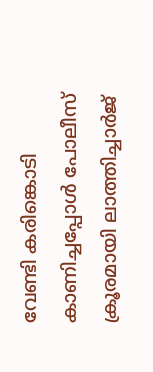വേണ്ടി കരിങ്കൊടി കാണിച്ചപ്പോൾ പോലീസ് ക്രൂരമായി ലാത്തിച്ചാർജ്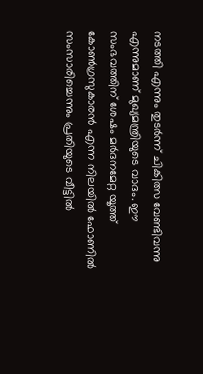നടത്തി എന്നും തുടർന്ന് ചികിത്സ വേണ്ടിവന്നു എന്നുമാണ് മുഖ്യമന്ത്രിയുടെ വാദം. ഈ സംഭവത്തിന് ശേഷം മർദനമേറ്റ യൂത്ത് കോൺഗ്രസുകാരൻ എന്ന നിലയിൽ ഫോണിൽ സംസാരിച്ചെന്നും പ്രതിയുടെ വീട്ടിൽ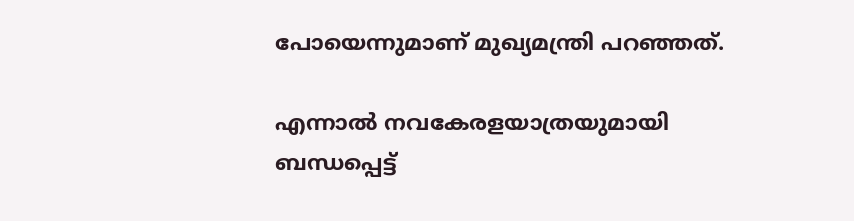പോയെന്നുമാണ് മുഖ്യമന്ത്രി പറഞ്ഞത്.

എന്നാൽ നവകേരളയാത്രയുമായി ബന്ധപ്പെട്ട്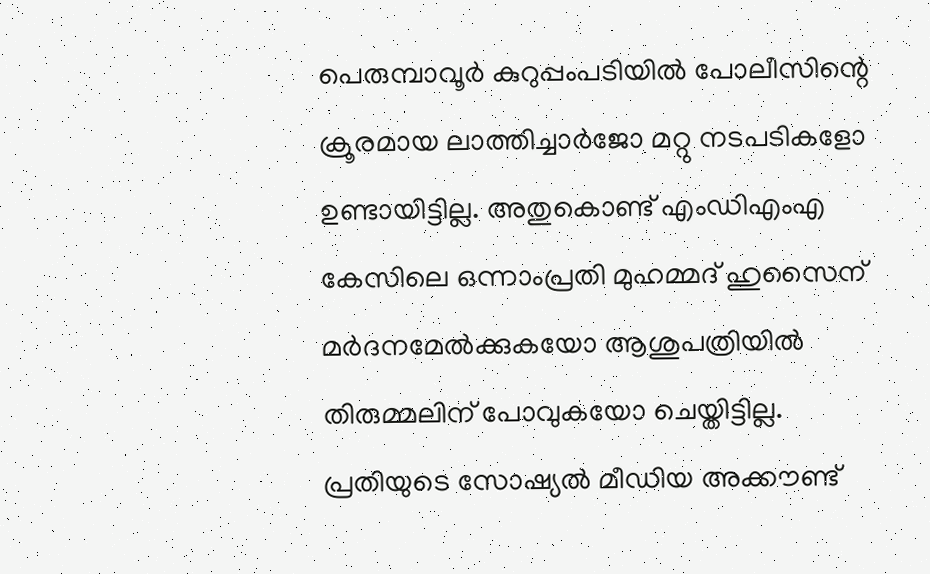പെരുമ്പാവൂർ കുറുപ്പംപടിയിൽ പോലീസിന്റെ ക്രൂരമായ ലാത്തിച്ചാർജോ മറ്റു നടപടികളോ ഉണ്ടായിട്ടില്ല. അതുകൊണ്ട് എംഡിഎംഎ കേസിലെ ഒന്നാംപ്രതി മുഹമ്മദ്‌ ഹുസൈന് മർദനമേൽക്കുകയോ ആശുപത്രിയിൽ തിരുമ്മലിന് പോവുകയോ ചെയ്തിട്ടില്ല. പ്രതിയുടെ സോഷ്യൽ മീഡിയ അക്കൗണ്ട്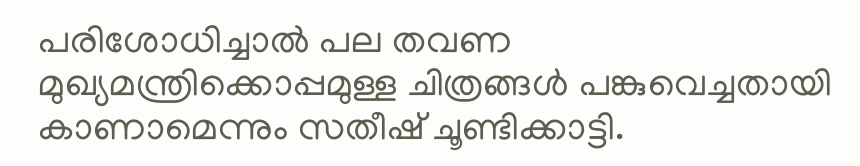പരിശോധിച്ചാൽ പല തവണ മുഖ്യമന്ത്രിക്കൊപ്പമുള്ള ചിത്രങ്ങൾ പങ്കുവെച്ചതായി കാണാമെന്നും സതീഷ് ചൂണ്ടിക്കാട്ടി.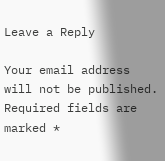Leave a Reply

Your email address will not be published. Required fields are marked *